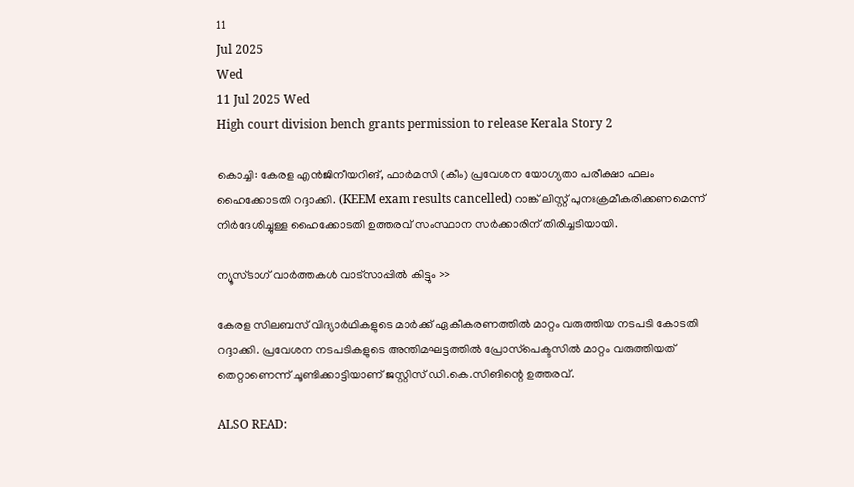11
Jul 2025
Wed
11 Jul 2025 Wed
High court division bench grants permission to release Kerala Story 2

കൊച്ചി: കേരള എന്‍ജിനീയറിങ്, ഫാര്‍മസി (കീം) പ്രവേശന യോഗ്യതാ പരീക്ഷാ ഫലം ഹൈക്കോടതി റദ്ദാക്കി. (KEEM exam results cancelled) റാങ്ക് ലിസ്റ്റ് പുനഃക്രമീകരിക്കണമെന്ന് നിര്‍ദേശിച്ചുള്ള ഹൈക്കോടതി ഉത്തരവ് സംസ്ഥാന സര്‍ക്കാരിന് തിരിച്ചടിയായി.

ന്യൂസ്ടാഗ് വാര്‍ത്തകള്‍ വാട്‌സാപ്പില്‍ കിട്ടും >>

കേരള സിലബസ് വിദ്യാര്‍ഥികളുടെ മാര്‍ക്ക് ഏകീകരണത്തില്‍ മാറ്റം വരുത്തിയ നടപടി കോടതി റദ്ദാക്കി. പ്രവേശന നടപടികളുടെ അന്തിമഘട്ടത്തില്‍ പ്രോസ്‌പെക്ടസില്‍ മാറ്റം വരുത്തിയത് തെറ്റാണെന്ന് ചൂണ്ടിക്കാട്ടിയാണ് ജസ്റ്റിസ് ഡി.കെ.സിങിന്റെ ഉത്തരവ്.

ALSO READ: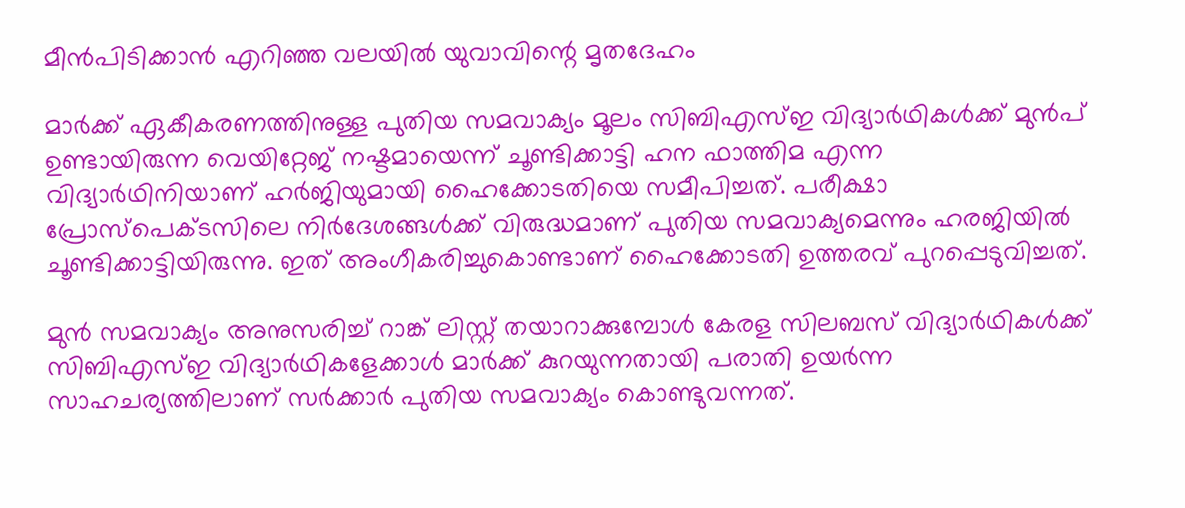മീന്‍പിടിക്കാന്‍ എറിഞ്ഞ വലയില്‍ യുവാവിന്റെ മൃതദേഹം

മാര്‍ക്ക് ഏകീകരണത്തിനുള്ള പുതിയ സമവാക്യം മൂലം സിബിഎസ്ഇ വിദ്യാര്‍ഥികള്‍ക്ക് മുന്‍പ് ഉണ്ടായിരുന്ന വെയിറ്റേജ് നഷ്ടമായെന്ന് ചൂണ്ടിക്കാട്ടി ഹന ഫാത്തിമ എന്ന വിദ്യാര്‍ഥിനിയാണ് ഹര്‍ജിയുമായി ഹൈക്കോടതിയെ സമീപിച്ചത്. പരീക്ഷാ പ്രോസ്‌പെക്ടസിലെ നിര്‍ദേശങ്ങള്‍ക്ക് വിരുദ്ധമാണ് പുതിയ സമവാക്യമെന്നും ഹരജിയില്‍ ചൂണ്ടിക്കാട്ടിയിരുന്നു. ഇത് അംഗീകരിച്ചുകൊണ്ടാണ് ഹൈക്കോടതി ഉത്തരവ് പുറപ്പെടുവിച്ചത്.

മുന്‍ സമവാക്യം അനുസരിച്ച് റാങ്ക് ലിസ്റ്റ് തയാറാക്കുമ്പോള്‍ കേരള സിലബസ് വിദ്യാര്‍ഥികള്‍ക്ക് സിബിഎസ്ഇ വിദ്യാര്‍ഥികളേക്കാള്‍ മാര്‍ക്ക് കുറയുന്നതായി പരാതി ഉയര്‍ന്ന സാഹചര്യത്തിലാണ് സര്‍ക്കാര്‍ പുതിയ സമവാക്യം കൊണ്ടുവന്നത്.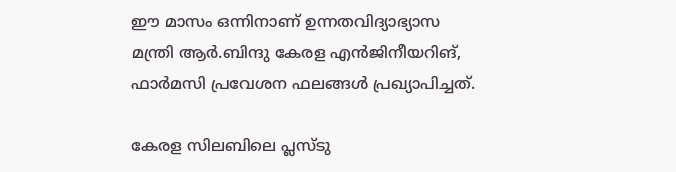ഈ മാസം ഒന്നിനാണ് ഉന്നതവിദ്യാഭ്യാസ മന്ത്രി ആര്‍.ബിന്ദു കേരള എന്‍ജിനീയറിങ്, ഫാര്‍മസി പ്രവേശന ഫലങ്ങള്‍ പ്രഖ്യാപിച്ചത്.

കേരള സിലബിലെ പ്ലസ്ടു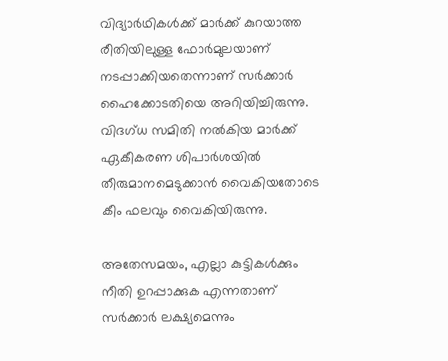വിദ്യാര്‍ഥികള്‍ക്ക് മാര്‍ക്ക് കുറയാത്ത രീതിയിലുള്ള ഫോര്‍മുലയാണ് നടപ്പാക്കിയതെന്നാണ് സര്‍ക്കാര്‍ ഹൈക്കോടതിയെ അറിയിച്ചിരുന്നു. വിദഗ്ധ സമിതി നല്‍കിയ മാര്‍ക്ക് ഏകീകരണ ശിപാര്‍ശയില്‍ തീരുമാനമെടുക്കാന്‍ വൈകിയതോടെ കീം ഫലവും വൈകിയിരുന്നു.

അതേസമയം, എല്ലാ കുട്ടികള്‍ക്കും നീതി ഉറപ്പാക്കുക എന്നതാണ് സര്‍ക്കാര്‍ ലക്ഷ്യമെന്നും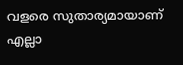വളരെ സുതാര്യമായാണ് എല്ലാ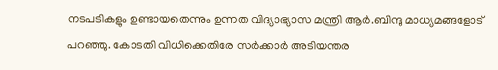നടപടികളും ഉണ്ടായതെന്നും ഉന്നത വിദ്യാഭ്യാസ മന്ത്രി ആര്‍.ബിന്ദു മാധ്യമങ്ങളോട് പറഞ്ഞു. കോടതി വിധിക്കെതിരേ സര്‍ക്കാര്‍ അടിയന്തര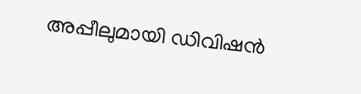അപ്പീലുമായി ഡിവിഷന്‍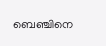ബെഞ്ചിനെ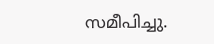സമീപിച്ചു.